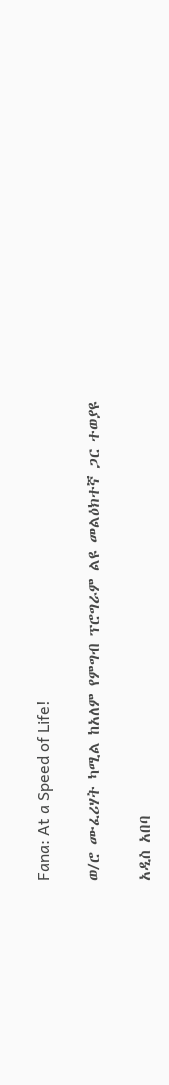Fana: At a Speed of Life!

ወ/ሮ ሙፈሪሃት ካሚል ከአለም የምግብ ፕሮግራም ልዩ መልዕክተኛ ጋር ተወያዩ

አዲስ አበባ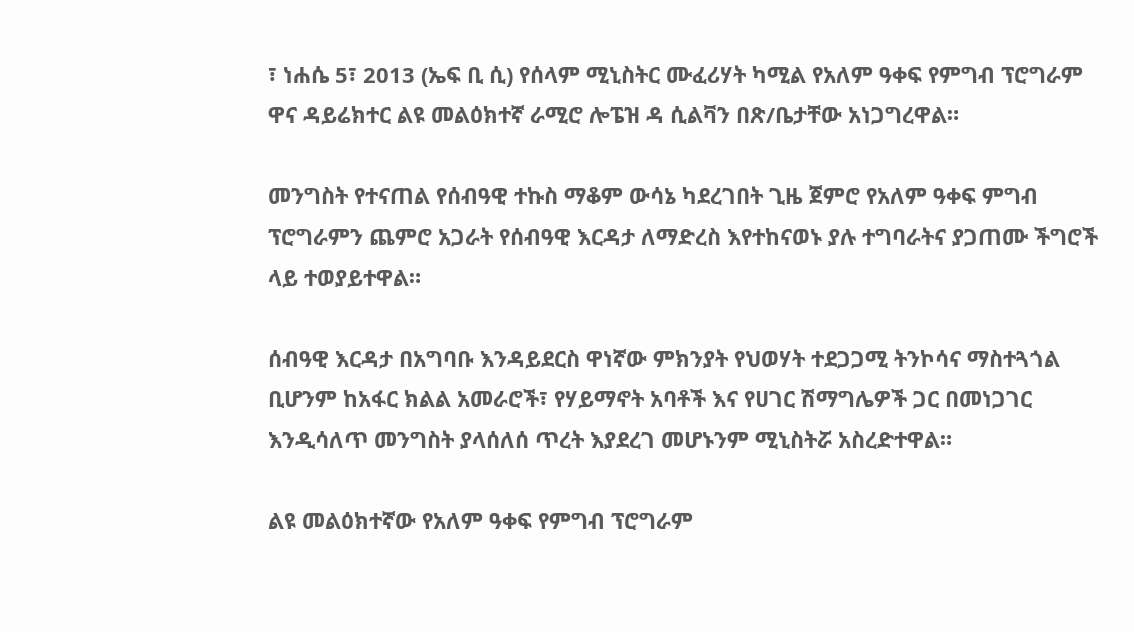፣ ነሐሴ 5፣ 2013 (ኤፍ ቢ ሲ) የሰላም ሚኒስትር ሙፈሪሃት ካሚል የአለም ዓቀፍ የምግብ ፕሮግራም ዋና ዳይሬክተር ልዩ መልዕክተኛ ራሚሮ ሎፔዝ ዳ ሲልቫን በጽ/ቤታቸው አነጋግረዋል።

መንግስት የተናጠል የሰብዓዊ ተኩስ ማቆም ውሳኔ ካደረገበት ጊዜ ጀምሮ የአለም ዓቀፍ ምግብ ፕሮግራምን ጨምሮ አጋራት የሰብዓዊ እርዳታ ለማድረስ እየተከናወኑ ያሉ ተግባራትና ያጋጠሙ ችግሮች ላይ ተወያይተዋል።

ሰብዓዊ እርዳታ በአግባቡ እንዳይደርስ ዋነኛው ምክንያት የህወሃት ተደጋጋሚ ትንኮሳና ማስተጓጎል ቢሆንም ከአፋር ክልል አመራሮች፣ የሃይማኖት አባቶች እና የሀገር ሽማግሌዎች ጋር በመነጋገር እንዲሳለጥ መንግስት ያላሰለሰ ጥረት እያደረገ መሆኑንም ሚኒስትሯ አስረድተዋል።

ልዩ መልዕክተኛው የአለም ዓቀፍ የምግብ ፕሮግራም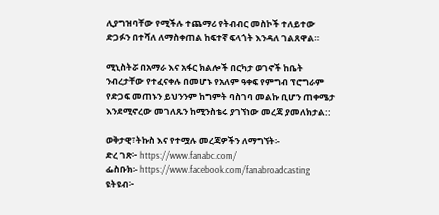ሊያግዝባቸው የሚችሉ ተጨማሪ የትብብር መስኮች ተለይተው ድጋፉን በተሻለ ለማስቀጠል ከፍተኛ ፍላጎት እንዳለ ገልጸዋል።

ሚኒስትሯ በአማራ እና አፋር ክልሎች በርካታ ወገኖች ከቤት ንብረታቸው የተፈናቀሉ በመሆኑ የአለም ዓቀፍ የምግብ ፕሮግራም የድጋፍ መጠኑን ይህንንም ከግምት ባስገባ መልኩ ቢሆን ጠቀሜታ እንደሚኖረው መገለጹን ከሚንስቴሩ ያገኘነው መረጃ ያመለክታል::

ወቅታዊ፣ትኩስ እና የተሟሉ መረጃዎችን ለማግኘት፡-
ድረ ገጽ፦ https://www.fanabc.com/
ፌስቡክ፡- https://www.facebook.com/fanabroadcasting
ዩትዩብ፦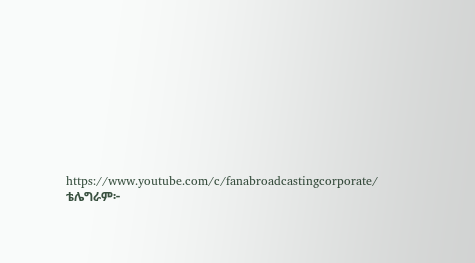https://www.youtube.com/c/fanabroadcastingcorporate/
ቴሌግራም፦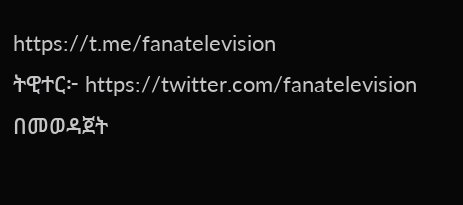https://t.me/fanatelevision
ትዊተር፦ https://twitter.com/fanatelevision በመወዳጀት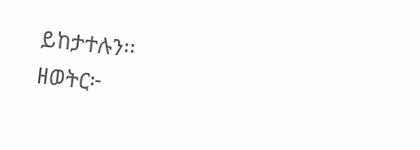ይከታተሉን፡፡
ዘወትር፦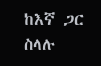ከእኛ ጋር ስላሉ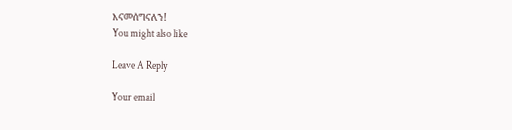እናመሰግናለን!
You might also like

Leave A Reply

Your email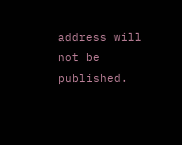address will not be published.